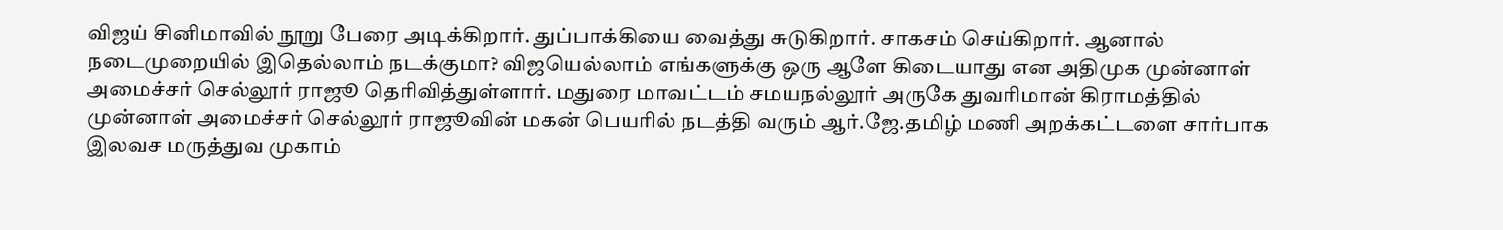விஜய் சினிமாவில் நூறு பேரை அடிக்கிறார். துப்பாக்கியை வைத்து சுடுகிறார். சாகசம் செய்கிறார். ஆனால் நடைமுறையில் இதெல்லாம் நடக்குமா? விஜயெல்லாம் எங்களுக்கு ஒரு ஆளே கிடையாது என அதிமுக முன்னாள் அமைச்சர் செல்லூர் ராஜூ தெரிவித்துள்ளார். மதுரை மாவட்டம் சமயநல்லூர் அருகே துவரிமான் கிராமத்தில் முன்னாள் அமைச்சர் செல்லூர் ராஜூவின் மகன் பெயரில் நடத்தி வரும் ஆர்.ஜே.தமிழ் மணி அறக்கட்டளை சார்பாக இலவச மருத்துவ முகாம்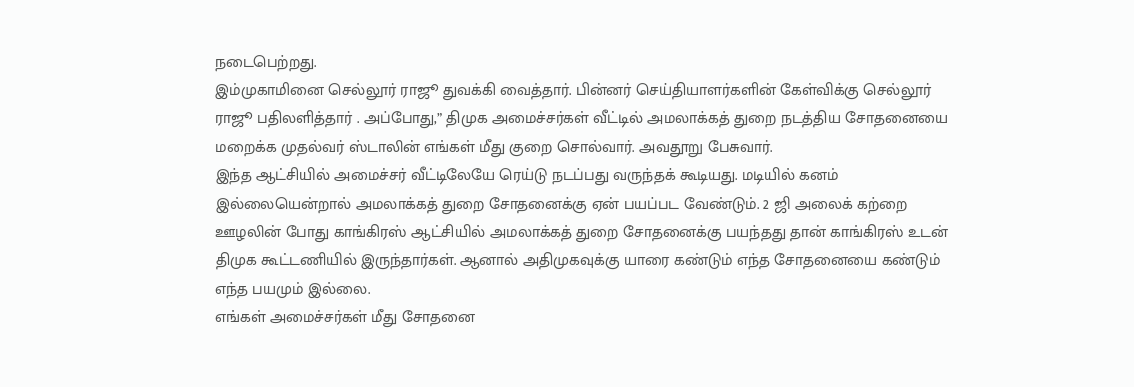நடைபெற்றது.
இம்முகாமினை செல்லூர் ராஜூ துவக்கி வைத்தார். பின்னர் செய்தியாளர்களின் கேள்விக்கு செல்லூர் ராஜூ பதிலளித்தார் . அப்போது,” திமுக அமைச்சர்கள் வீட்டில் அமலாக்கத் துறை நடத்திய சோதனையை மறைக்க முதல்வர் ஸ்டாலின் எங்கள் மீது குறை சொல்வார். அவதூறு பேசுவார்.
இந்த ஆட்சியில் அமைச்சர் வீட்டிலேயே ரெய்டு நடப்பது வருந்தக் கூடியது. மடியில் கனம் இல்லையென்றால் அமலாக்கத் துறை சோதனைக்கு ஏன் பயப்பட வேண்டும். 2 ஜி அலைக் கற்றை ஊழலின் போது காங்கிரஸ் ஆட்சியில் அமலாக்கத் துறை சோதனைக்கு பயந்தது தான் காங்கிரஸ் உடன் திமுக கூட்டணியில் இருந்தார்கள். ஆனால் அதிமுகவுக்கு யாரை கண்டும் எந்த சோதனையை கண்டும் எந்த பயமும் இல்லை.
எங்கள் அமைச்சர்கள் மீது சோதனை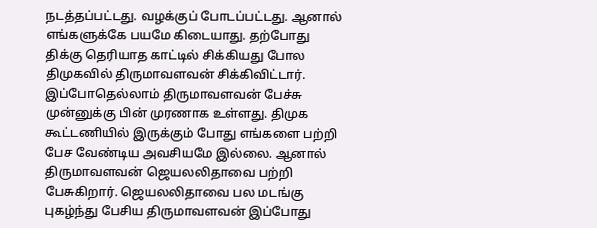நடத்தப்பட்டது. வழக்குப் போடப்பட்டது. ஆனால் எங்களுக்கே பயமே கிடையாது. தற்போது திக்கு தெரியாத காட்டில் சிக்கியது போல திமுகவில் திருமாவளவன் சிக்கிவிட்டார். இப்போதெல்லாம் திருமாவளவன் பேச்சு முன்னுக்கு பின் முரணாக உள்ளது. திமுக கூட்டணியில் இருக்கும் போது எங்களை பற்றி பேச வேண்டிய அவசியமே இல்லை. ஆனால் திருமாவளவன் ஜெயலலிதாவை பற்றி பேசுகிறார். ஜெயலலிதாவை பல மடங்கு புகழ்ந்து பேசிய திருமாவளவன் இப்போது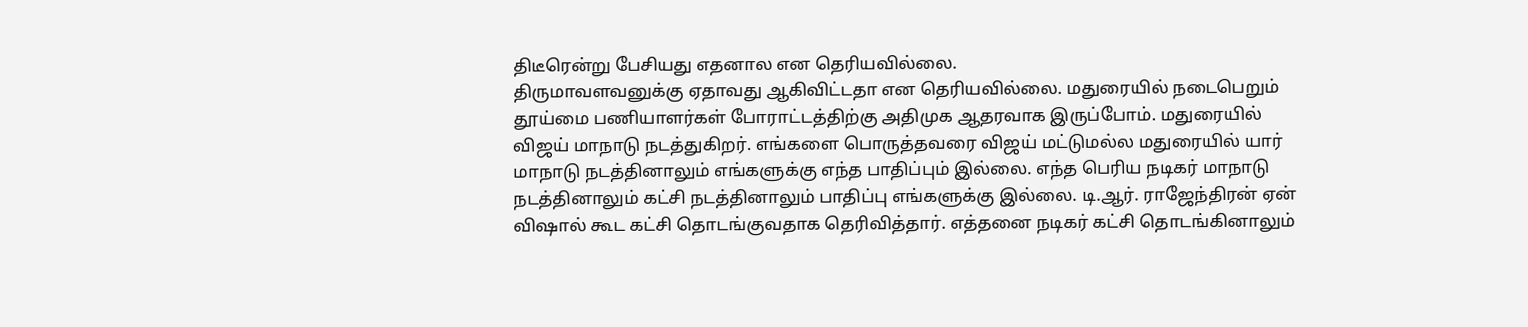திடீரென்று பேசியது எதனால என தெரியவில்லை.
திருமாவளவனுக்கு ஏதாவது ஆகிவிட்டதா என தெரியவில்லை. மதுரையில் நடைபெறும் தூய்மை பணியாளர்கள் போராட்டத்திற்கு அதிமுக ஆதரவாக இருப்போம். மதுரையில் விஜய் மாநாடு நடத்துகிறர். எங்களை பொருத்தவரை விஜய் மட்டுமல்ல மதுரையில் யார் மாநாடு நடத்தினாலும் எங்களுக்கு எந்த பாதிப்பும் இல்லை. எந்த பெரிய நடிகர் மாநாடு நடத்தினாலும் கட்சி நடத்தினாலும் பாதிப்பு எங்களுக்கு இல்லை. டி.ஆர். ராஜேந்திரன் ஏன் விஷால் கூட கட்சி தொடங்குவதாக தெரிவித்தார். எத்தனை நடிகர் கட்சி தொடங்கினாலும்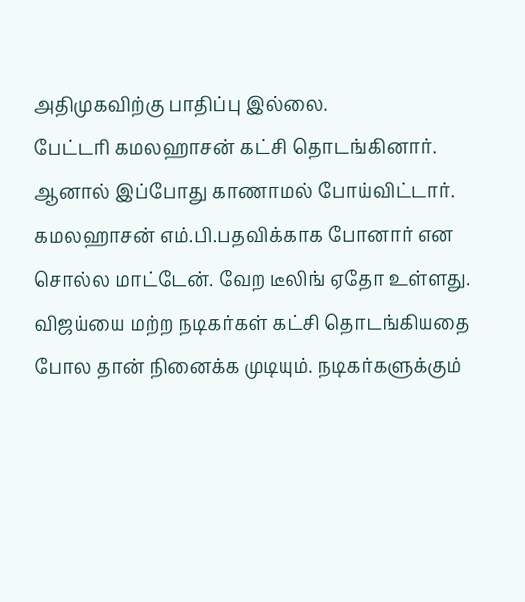அதிமுகவிற்கு பாதிப்பு இல்லை.
பேட்டரி கமலஹாசன் கட்சி தொடங்கினார். ஆனால் இப்போது காணாமல் போய்விட்டார். கமலஹாசன் எம்.பி.பதவிக்காக போனார் என சொல்ல மாட்டேன். வேற டீலிங் ஏதோ உள்ளது. விஜய்யை மற்ற நடிகர்கள் கட்சி தொடங்கியதை போல தான் நினைக்க முடியும். நடிகர்களுக்கும்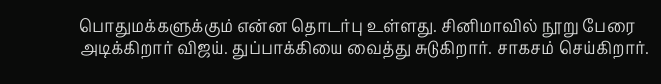பொதுமக்களுக்கும் என்ன தொடர்பு உள்ளது. சினிமாவில் நூறு பேரை அடிக்கிறார் விஜய். துப்பாக்கியை வைத்து சுடுகிறார். சாகசம் செய்கிறார்.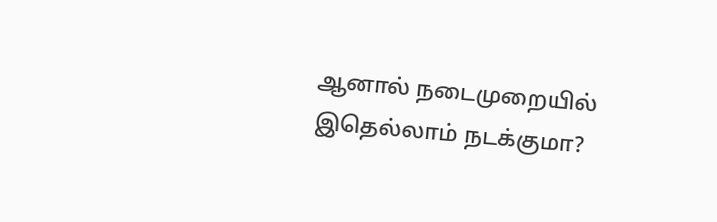ஆனால் நடைமுறையில் இதெல்லாம் நடக்குமா?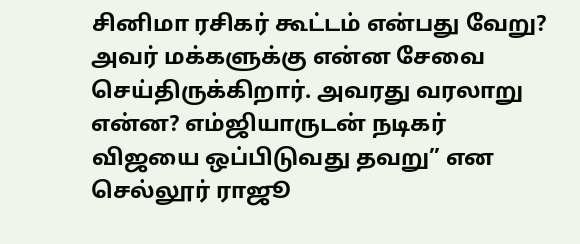சினிமா ரசிகர் கூட்டம் என்பது வேறு? அவர் மக்களுக்கு என்ன சேவை செய்திருக்கிறார். அவரது வரலாறு என்ன? எம்ஜியாருடன் நடிகர் விஜயை ஒப்பிடுவது தவறு” என செல்லூர் ராஜூ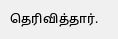தெரிவித்தார்.